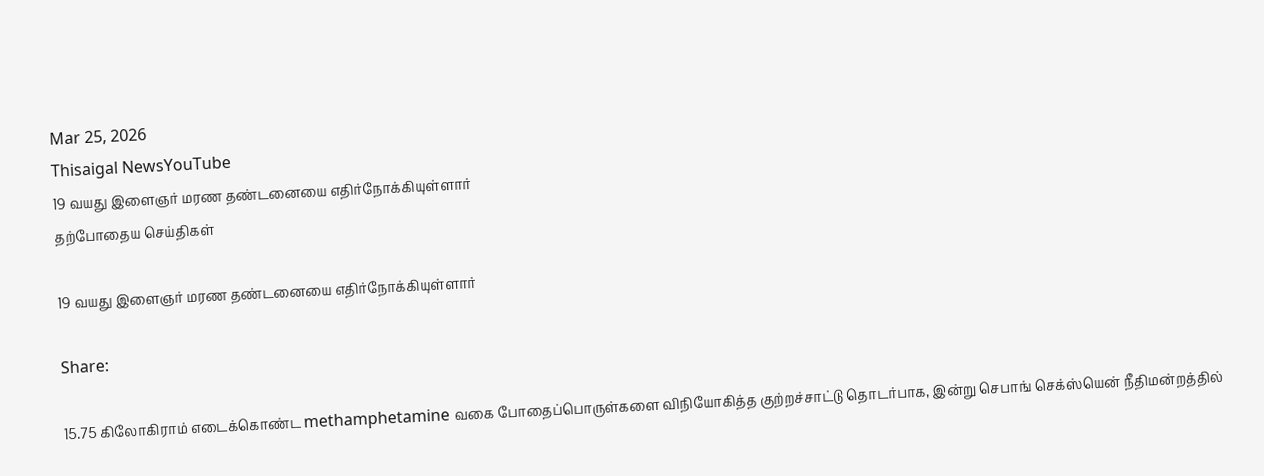Mar 25, 2026
Thisaigal NewsYouTube
19 வயது இளைஞர் மரண தண்டனையை எதிர்நோக்கியுள்ளார்
தற்போதைய செய்திகள்

19 வயது இளைஞர் மரண தண்டனையை எதிர்நோக்கியுள்ளார்

Share:

15.75 கிலோகிராம் எடைக்கொண்ட methamphetamine வகை போதைப்பொருள்களை விநியோகித்த குற்றச்சாட்டு தொடர்பாக, இன்று செபாங் செக்ஸ்யென் நீதிமன்றத்தில்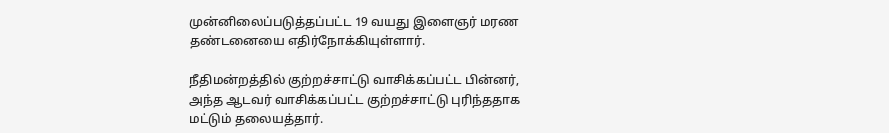முன்னிலைப்படுத்தப்பட்ட 19 வயது இளைஞர் மரண தண்டனையை எதிர்நோக்கியுள்ளார்.

நீதிமன்றத்தில் குற்றச்சாட்டு வாசிக்கப்பட்ட பின்னர், அந்த ஆடவர் வாசிக்கப்பட்ட குற்றச்சாட்டு புரிந்ததாக மட்டும் தலையத்தார்.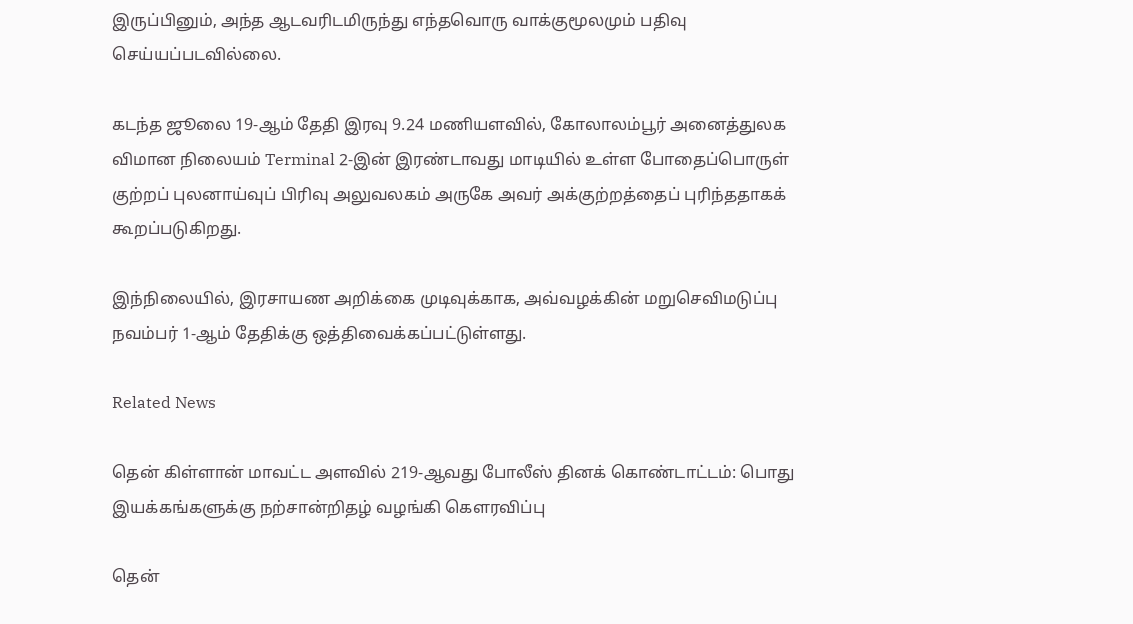இருப்பினும், அந்த ஆடவரிடமிருந்து எந்தவொரு வாக்குமூலமும் பதிவு செய்யப்படவில்லை.

கடந்த ஜூலை 19-ஆம் தேதி இரவு 9.24 மணியளவில், கோலாலம்பூர் அனைத்துலக விமான நிலையம் Terminal 2-இன் இரண்டாவது மாடியில் உள்ள போதைப்பொருள் குற்றப் புலனாய்வுப் பிரிவு அலுவலகம் அருகே அவர் அக்குற்றத்தைப் புரிந்ததாகக் கூறப்படுகிறது.

இந்நிலையில், இரசாயண அறிக்கை முடிவுக்காக, அவ்வழக்கின் மறுசெவிமடுப்பு நவம்பர் 1-ஆம் தேதிக்கு ஒத்திவைக்கப்பட்டுள்ளது.

Related News

தென் கிள்ளான் மாவட்ட அளவில் 219-ஆவது போலீஸ் தினக் கொண்டாட்டம்: பொது இயக்கங்களுக்கு நற்சான்றிதழ் வழங்கி கௌரவிப்பு

தென்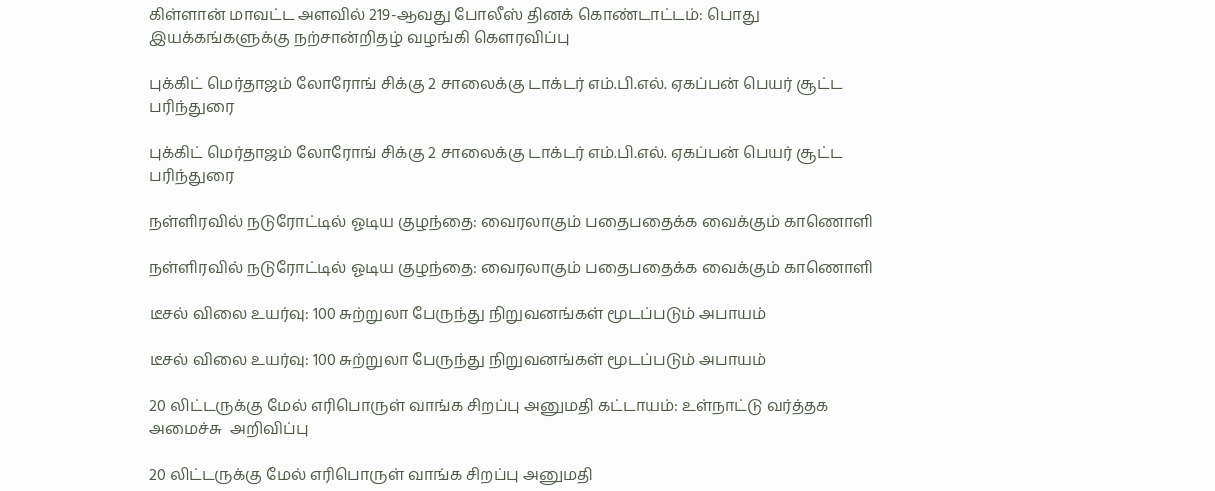கிள்ளான் மாவட்ட அளவில் 219-ஆவது போலீஸ் தினக் கொண்டாட்டம்: பொது இயக்கங்களுக்கு நற்சான்றிதழ் வழங்கி கௌரவிப்பு

புக்கிட் மெர்தாஜம் லோரோங் சிக்கு 2 சாலைக்கு டாக்டர் எம்.பி.எல். ஏகப்பன் பெயர் சூட்ட பரிந்துரை

புக்கிட் மெர்தாஜம் லோரோங் சிக்கு 2 சாலைக்கு டாக்டர் எம்.பி.எல். ஏகப்பன் பெயர் சூட்ட பரிந்துரை

நள்ளிரவில் நடுரோட்டில் ஓடிய குழந்தை: வைரலாகும் பதைபதைக்க வைக்கும் காணொளி

நள்ளிரவில் நடுரோட்டில் ஓடிய குழந்தை: வைரலாகும் பதைபதைக்க வைக்கும் காணொளி

டீசல் விலை உயர்வு: 100 சுற்றுலா பேருந்து நிறுவனங்கள் மூடப்படும் அபாயம்

டீசல் விலை உயர்வு: 100 சுற்றுலா பேருந்து நிறுவனங்கள் மூடப்படும் அபாயம்

20 லிட்டருக்கு மேல் எரிபொருள் வாங்க சிறப்பு அனுமதி கட்டாயம்: உள்நாட்டு வர்த்தக அமைச்சு  அறிவிப்பு

20 லிட்டருக்கு மேல் எரிபொருள் வாங்க சிறப்பு அனுமதி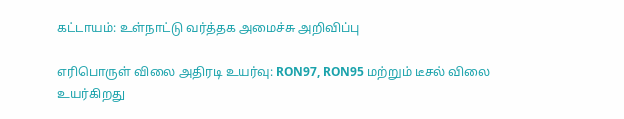கட்டாயம்: உள்நாட்டு வர்த்தக அமைச்சு அறிவிப்பு

எரிபொருள் விலை அதிரடி உயர்வு: RON97, RON95 மற்றும் டீசல் விலை உயர்கிறது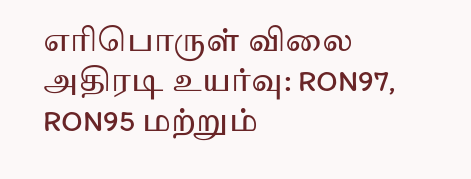எரிபொருள் விலை அதிரடி உயர்வு: RON97, RON95 மற்றும்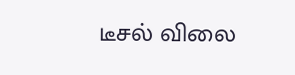டீசல் விலை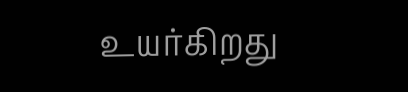உயர்கிறது